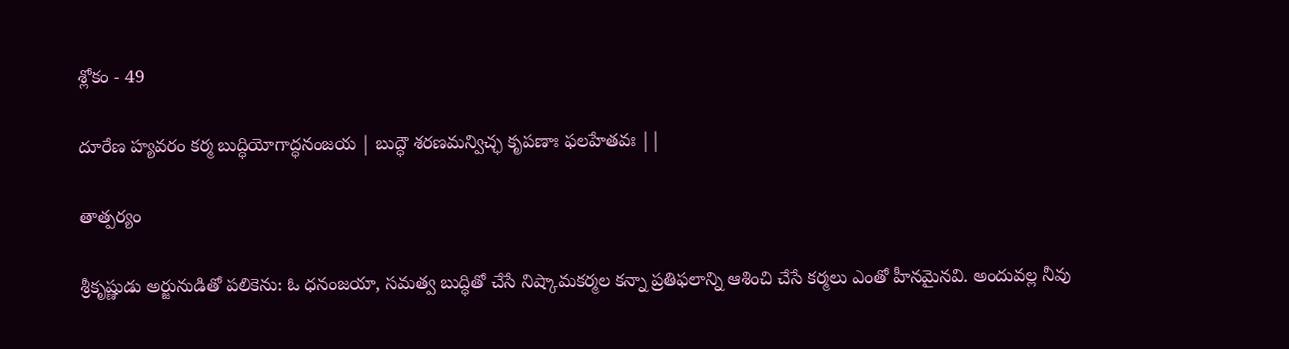శ్లోకం - 49

దూరేణ హ్యవరం కర్మ బుద్ధియోగాద్ధనంజయ | బుద్ధౌ శరణమన్విచ్ఛ కృపణాః ఫలహేతవః ||

తాత్పర్యం

శ్రీకృష్ణుడు అర్జునుడితో పలికెను: ఓ ధనంజయా, సమత్వ బుద్ధితో చేసే నిష్కామకర్మల కన్నా ప్రతిఫలాన్ని ఆశించి చేసే కర్మలు ఎంతో హీనమైనవి. అందువల్ల నీవు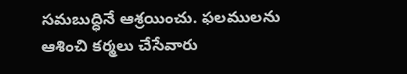సమబుద్ధినే ఆశ్రయించు. ఫలములను ఆశించి కర్మలు చేసేవారు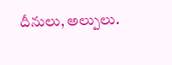దీనులు, అల్పులు.